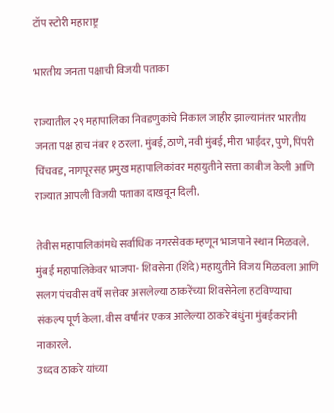टॉप स्टोरी महाराष्ट्र

भारतीय जनता पक्षाची विजयी पताका

राज्यातील २९ महापालिका निवडणुकांचे निकाल जाहीर झाल्यानंतर भारतीय जनता पक्ष हाच नंबर १ ठरला. मुंबई, ठाणे, नवी मुंबई, मीरा भाईंदर, पुणे, पिंपरी चिंचवड, नागपूरसह प्रमुख महापालिकांवर महायुतीने सत्ता काबीज केली आणि राज्यात आपली विजयी पताका दाखवून दिली.

तेवीस महापालिकांमधे सर्वाधिक नगरसेवक म्हणून भाजपाने स्थान मिळवले. मुंबई महापालिकेवर भाजपा- शिवसेना (शिंदे) महायुतीने विजय मिळवला आणि सलग पंचवीस वर्षे सत्तेवर असलेल्या ठाकरेंच्या शिवसेनेला हटविण्याचा संकल्प पूर्ण केला. वीस वर्षांनंर एकत्र आलेल्या ठाकरे बंधुंना मुंबईकरांनी नाकारले.
उध्दव ठाकरे यांच्या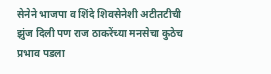सेनेने भाजपा व शिंदे शिवसेनेशी अटीतटीची झुंज दिली पण राज ठाकरेंच्या मनसेचा कुठेच प्रभाव पडला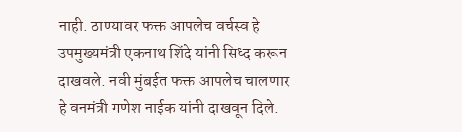नाही. ठाण्यावर फक्त आपलेच वर्चस्व हे उपमुख्यमंत्री एकनाथ शिंदे यांनी सिध्द करून दाखवले. नवी मुंबईत फक्त आपलेच चालणार हे वनमंत्री गणेश नाईक यांनी दाखवून दिले.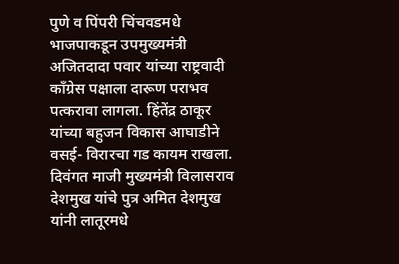पुणे व पिंपरी चिंचवडमधे भाजपाकडून उपमुख्यमंत्री अजितदादा पवार यांच्या राष्ट्रवादी काँग्रेस पक्षाला दारूण पराभव पत्करावा लागला. हिंतेंद्र ठाकूर यांच्या बहुजन विकास आघाडीने वसई- विरारचा गड कायम राखला. दिवंगत माजी मुख्यमंत्री विलासराव देशमुख यांचे पुत्र अमित देशमुख यांनी लातूरमधे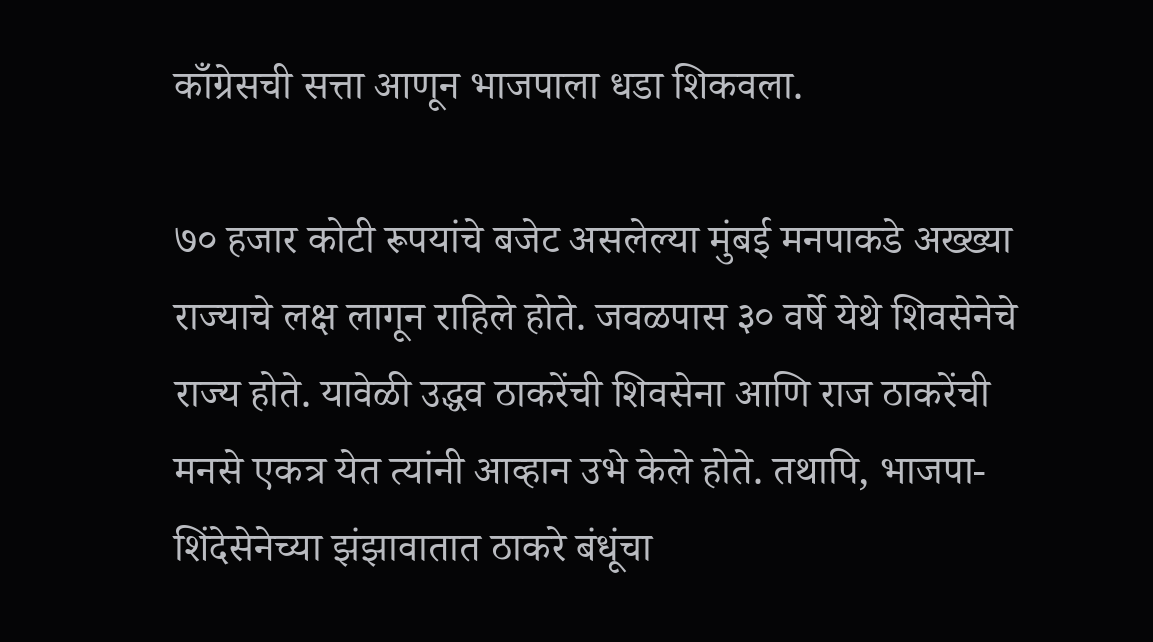काँग्रेसची सत्ता आणून भाजपाला धडा शिकवला.

७० हजार कोटी रूपयांचे बजेट असलेल्या मुंबई मनपाकडे अख्ख्या राज्याचे लक्ष लागून राहिले होते. जवळपास ३० वर्षे येथे शिवसेनेचे राज्य होते. यावेळी उद्धव ठाकरेंची शिवसेना आणि राज ठाकरेंची मनसे एकत्र येत त्यांनी आव्हान उभे केले होते. तथापि, भाजपा-शिंदेसेनेच्या झंझावातात ठाकरे बंधूंचा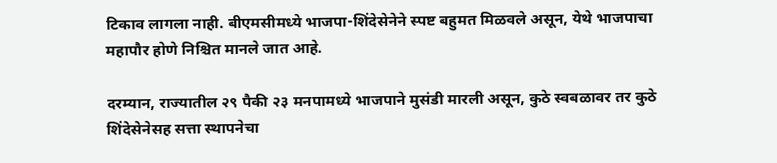टिकाव लागला नाही. बीएमसीमध्ये भाजपा-शिंदेसेनेने स्पष्ट बहुमत मिळवले असून, येथे भाजपाचा महापौर होणे निश्चित मानले जात आहे.

दरम्यान, राज्यातील २९ पैकी २३ मनपामध्ये भाजपाने मुसंडी मारली असून, कुठे स्वबळावर तर कुठे शिंदेसेनेसह सत्ता स्थापनेचा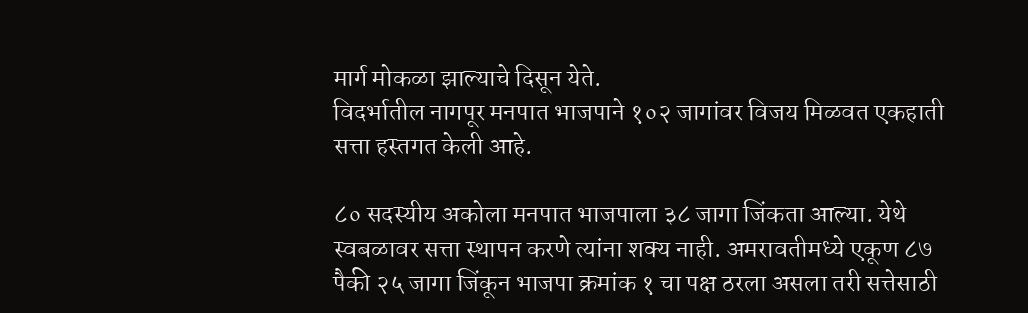मार्ग मोकळा झाल्याचे दिसून येते.
विदर्भातील नागपूर मनपात भाजपाने १०२ जागांवर विजय मिळवत एकहाती सत्ता हस्तगत केली आहे.

८० सदस्यीय अकोला मनपात भाजपाला ३८ जागा जिंकता आल्या. येथे स्वबळावर सत्ता स्थापन करणे त्यांना शक्य नाही. अमरावतीमध्ये एकूण ८७ पैकी २५ जागा जिंकून भाजपा क्रमांक १ चा पक्ष ठरला असला तरी सत्तेसाठी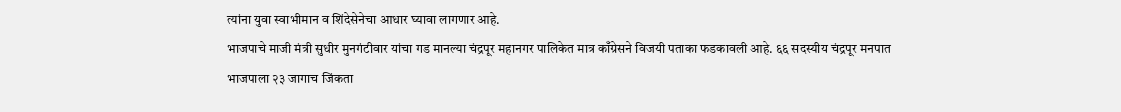त्यांना युवा स्वाभीमान व शिंदेसेनेचा आधार घ्यावा लागणार आहे.
भाजपाचे माजी मंत्री सुधीर मुनगंटीवार यांचा गड मानल्या चंद्रपूर महानगर पालिकेत मात्र काँग्रेसने विजयी पताका फडकावली आहे. ६६ सदस्यीय चंद्रपूर मनपात भाजपाला २३ जागाच जिंकता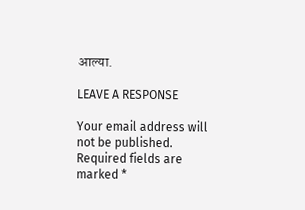आल्या.

LEAVE A RESPONSE

Your email address will not be published. Required fields are marked *